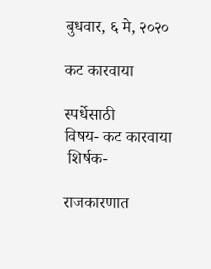बुधवार, ६ मे, २०२०

कट कारवाया

स्पर्धेसाठी
विषय- कट कारवाया
 शिर्षक-

राजकारणात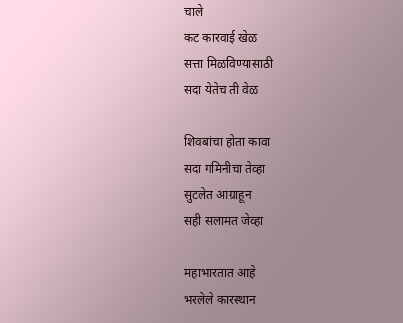चाले
कट कारवाई खेळ
सत्ता मिळविण्यासाठी
सदा येतेच ती वेळ

शिवबांचा होता कावा
सदा गमिनीचा तेव्हा
सुटलेत आग्राहून
सही सलामत जेव्हा

महाभारतात आहे
भरलेले कारस्थान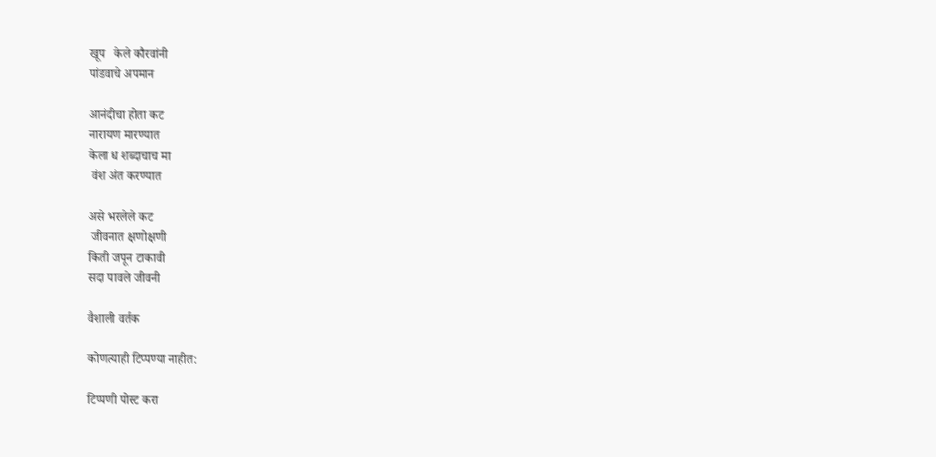खूप   केले कौरवांनी
पांडवाचे अपमान

आनंदीचा होता कट
नारायण मारण्यात
केला ध शब्दाचाच मा
 वंश अंत करण्यात

असे भरलेले कट
 जीवनात क्षणोक्षणी
किती जपून टाकावी
सदा पावले जीवनी

वैशाली वर्तक

कोणत्याही टिप्पण्‍या नाहीत:

टिप्पणी पोस्ट करा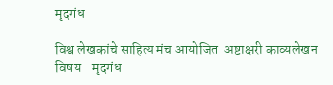मृदगंध

विश्व लेखकांचे साहित्य मंच आयोजित  अष्टाक्षरी काव्यलेखन  विषय    मृदगंध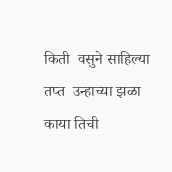किती  वसुने साहिल्या तप्त  उन्हाच्या झळा   काया तिची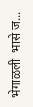भेगाळली  भासे ज...